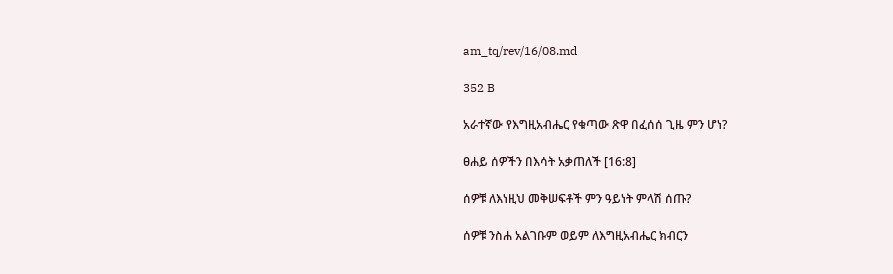am_tq/rev/16/08.md

352 B

አራተኛው የእግዚአብሔር የቁጣው ጽዋ በፈሰሰ ጊዜ ምን ሆነ?

ፀሐይ ሰዎችን በእሳት አቃጠለች [16:8]

ሰዎቹ ለእነዚህ መቅሠፍቶች ምን ዓይነት ምላሽ ሰጡ?

ሰዎቹ ንስሐ አልገቡም ወይም ለእግዚአብሔር ክብርን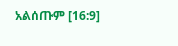አልሰጡም [16:9]